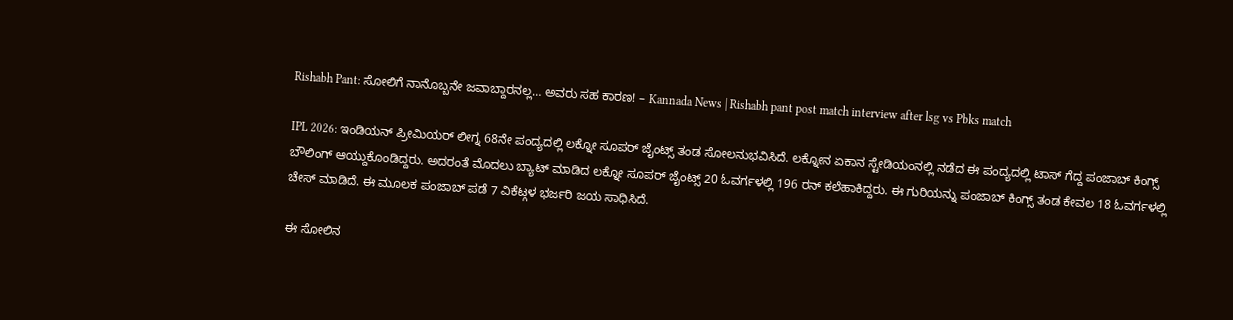Rishabh Pant: ಸೋಲಿಗೆ ನಾನೊಬ್ಬನೇ ಜವಾಬ್ದಾರನಲ್ಲ… ಅವರು ಸಹ ಕಾರಣ! – Kannada News | Rishabh pant post match interview after lsg vs Pbks match

IPL 2026: ಇಂಡಿಯನ್ ಪ್ರೀಮಿಯರ್ ಲೀಗ್ನ 68ನೇ ಪಂದ್ಯದಲ್ಲಿ ಲಕ್ನೋ ಸೂಪರ್ ಜೈಂಟ್ಸ್ ತಂಡ ಸೋಲನುಭವಿಸಿದೆ. ಲಕ್ನೋನ ಏಕಾನ ಸ್ಟೇಡಿಯಂನಲ್ಲಿ ನಡೆದ ಈ ಪಂದ್ಯದಲ್ಲಿ ಟಾಸ್ ಗೆದ್ದ ಪಂಜಾಬ್ ಕಿಂಗ್ಸ್ ಬೌಲಿಂಗ್ ಆಯ್ದುಕೊಂಡಿದ್ದರು. ಅದರಂತೆ ಮೊದಲು ಬ್ಯಾಟ್ ಮಾಡಿದ ಲಕ್ನೋ ಸೂಪರ್ ಜೈಂಟ್ಸ್ 20 ಓವರ್ಗಳಲ್ಲಿ 196 ರನ್ ಕಲೆಹಾಕಿದ್ದರು. ಈ ಗುರಿಯನ್ನು ಪಂಜಾಬ್ ಕಿಂಗ್ಸ್ ತಂಡ ಕೇವಲ 18 ಓವರ್ಗಳಲ್ಲಿ ಚೇಸ್ ಮಾಡಿದೆ. ಈ ಮೂಲಕ ಪಂಜಾಬ್ ಪಡೆ 7 ವಿಕೆಟ್ಗಳ ಭರ್ಜರಿ ಜಯ ಸಾಧಿಸಿದೆ.

ಈ ಸೋಲಿನ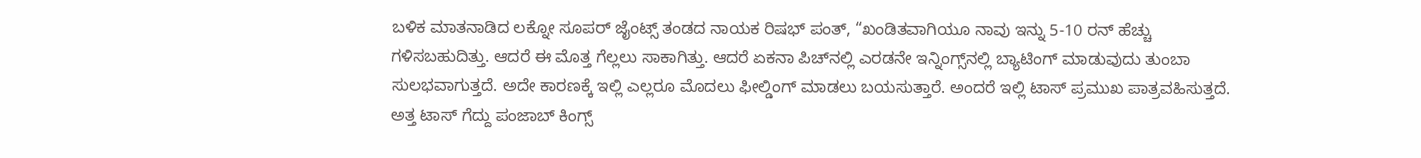ಬಳಿಕ ಮಾತನಾಡಿದ ಲಕ್ನೋ ಸೂಪರ್ ಜೈಂಟ್ಸ್ ತಂಡದ ನಾಯಕ ರಿಷಭ್ ಪಂತ್, “ಖಂಡಿತವಾಗಿಯೂ ನಾವು ಇನ್ನು 5-10 ರನ್ ಹೆಚ್ಚು ಗಳಿಸಬಹುದಿತ್ತು. ಆದರೆ ಈ ಮೊತ್ತ ಗೆಲ್ಲಲು ಸಾಕಾಗಿತ್ತು. ಆದರೆ ಏಕನಾ ಪಿಚ್‌ನಲ್ಲಿ ಎರಡನೇ ಇನ್ನಿಂಗ್ಸ್‌ನಲ್ಲಿ ಬ್ಯಾಟಿಂಗ್ ಮಾಡುವುದು ತುಂಬಾ ಸುಲಭವಾಗುತ್ತದೆ. ಅದೇ ಕಾರಣಕ್ಕೆ ಇಲ್ಲಿ ಎಲ್ಲರೂ ಮೊದಲು ಫೀಲ್ಡಿಂಗ್ ಮಾಡಲು ಬಯಸುತ್ತಾರೆ. ಅಂದರೆ ಇಲ್ಲಿ ಟಾಸ್ ಪ್ರಮುಖ ಪಾತ್ರವಹಿಸುತ್ತದೆ. ಅತ್ತ ಟಾಸ್ ಗೆದ್ದು ಪಂಜಾಬ್ ಕಿಂಗ್ಸ್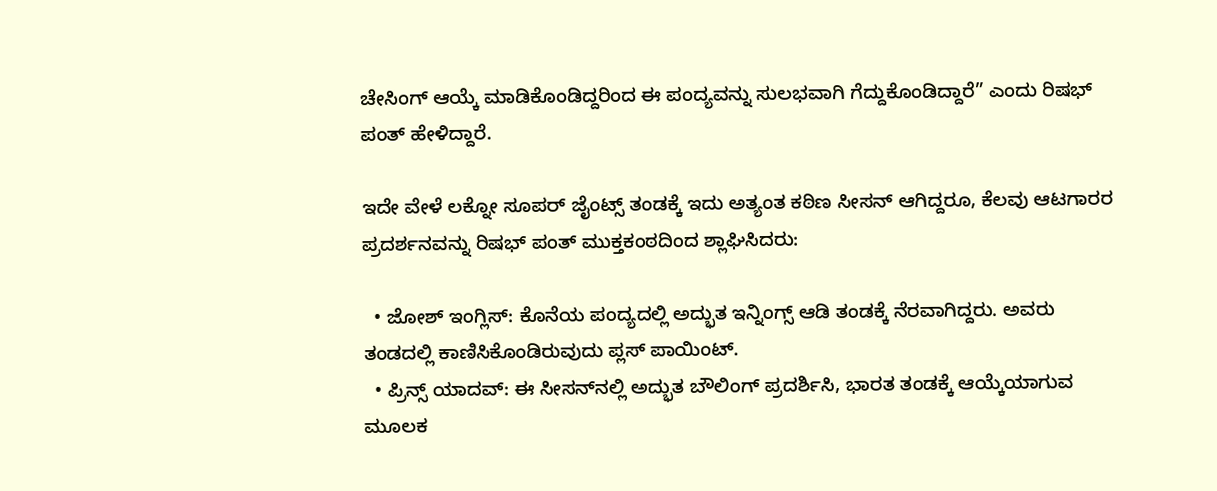ಚೇಸಿಂಗ್ ಆಯ್ಕೆ ಮಾಡಿಕೊಂಡಿದ್ದರಿಂದ ಈ ಪಂದ್ಯವನ್ನು ಸುಲಭವಾಗಿ ಗೆದ್ದುಕೊಂಡಿದ್ದಾರೆ” ಎಂದು ರಿಷಭ್ ಪಂತ್ ಹೇಳಿದ್ದಾರೆ.

ಇದೇ ವೇಳೆ ಲಕ್ನೋ ಸೂಪರ್ ಜೈಂಟ್ಸ್ ತಂಡಕ್ಕೆ ಇದು ಅತ್ಯಂತ ಕಠಿಣ ಸೀಸನ್ ಆಗಿದ್ದರೂ, ಕೆಲವು ಆಟಗಾರರ ಪ್ರದರ್ಶನವನ್ನು ರಿಷಭ್ ಪಂತ್ ಮುಕ್ತಕಂಠದಿಂದ ಶ್ಲಾಘಿಸಿದರು:

  • ಜೋಶ್ ಇಂಗ್ಲಿಸ್: ಕೊನೆಯ ಪಂದ್ಯದಲ್ಲಿ ಅದ್ಭುತ ಇನ್ನಿಂಗ್ಸ್ ಆಡಿ ತಂಡಕ್ಕೆ ನೆರವಾಗಿದ್ದರು. ಅವರು ತಂಡದಲ್ಲಿ ಕಾಣಿಸಿಕೊಂಡಿರುವುದು ಪ್ಲಸ್ ಪಾಯಿಂಟ್.
  • ಪ್ರಿನ್ಸ್ ಯಾದವ್: ಈ ಸೀಸನ್‌ನಲ್ಲಿ ಅದ್ಭುತ ಬೌಲಿಂಗ್ ಪ್ರದರ್ಶಿಸಿ, ಭಾರತ ತಂಡಕ್ಕೆ ಆಯ್ಕೆಯಾಗುವ ಮೂಲಕ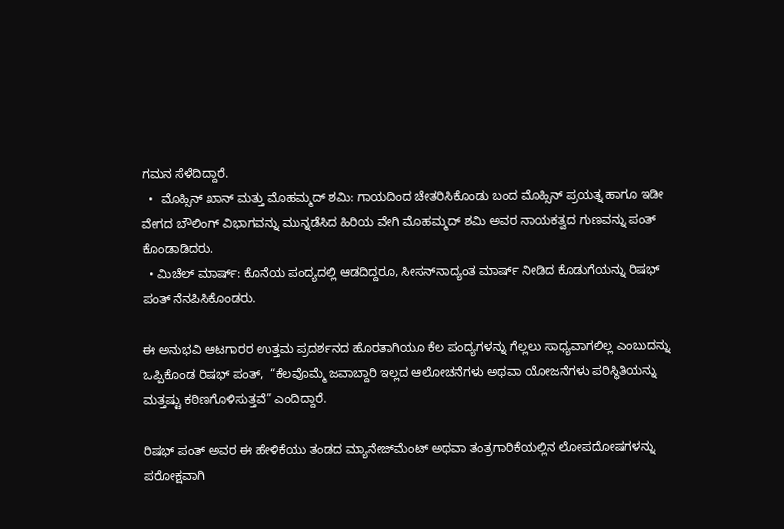ಗಮನ ಸೆಳೆದಿದ್ದಾರೆ.
  •  ಮೊಹ್ಸಿನ್ ಖಾನ್ ಮತ್ತು ಮೊಹಮ್ಮದ್ ಶಮಿ: ಗಾಯದಿಂದ ಚೇತರಿಸಿಕೊಂಡು ಬಂದ ಮೊಹ್ಸಿನ್ ಪ್ರಯತ್ನ ಹಾಗೂ ಇಡೀ ವೇಗದ ಬೌಲಿಂಗ್ ವಿಭಾಗವನ್ನು ಮುನ್ನಡೆಸಿದ ಹಿರಿಯ ವೇಗಿ ಮೊಹಮ್ಮದ್ ಶಮಿ ಅವರ ನಾಯಕತ್ವದ ಗುಣವನ್ನು ಪಂತ್ ಕೊಂಡಾಡಿದರು.
  • ಮಿಚೆಲ್ ಮಾರ್ಷ್: ಕೊನೆಯ ಪಂದ್ಯದಲ್ಲಿ ಆಡದಿದ್ದರೂ, ಸೀಸನ್‌ನಾದ್ಯಂತ ಮಾರ್ಷ್ ನೀಡಿದ ಕೊಡುಗೆಯನ್ನು ರಿಷಭ್ ಪಂತ್ ನೆನಪಿಸಿಕೊಂಡರು.

ಈ ಅನುಭವಿ ಆಟಗಾರರ ಉತ್ತಮ ಪ್ರದರ್ಶನದ ಹೊರತಾಗಿಯೂ ಕೆಲ ಪಂದ್ಯಗಳನ್ನು ಗೆಲ್ಲಲು ಸಾಧ್ಯವಾಗಲಿಲ್ಲ ಎಂಬುದನ್ನು ಒಪ್ಪಿಕೊಂಡ ರಿಷಭ್ ಪಂತ್,  “ಕೆಲವೊಮ್ಮೆ ಜವಾಬ್ದಾರಿ ಇಲ್ಲದ ಆಲೋಚನೆಗಳು ಅಥವಾ ಯೋಜನೆಗಳು ಪರಿಸ್ಥಿತಿಯನ್ನು ಮತ್ತಷ್ಟು ಕಠಿಣಗೊಳಿಸುತ್ತವೆ” ಎಂದಿದ್ದಾರೆ.

ರಿಷಭ್ ಪಂತ್ ಅವರ ಈ ಹೇಳಿಕೆಯು ತಂಡದ ಮ್ಯಾನೇಜ್‌ಮೆಂಟ್ ಅಥವಾ ತಂತ್ರಗಾರಿಕೆಯಲ್ಲಿನ ಲೋಪದೋಷಗಳನ್ನು ಪರೋಕ್ಷವಾಗಿ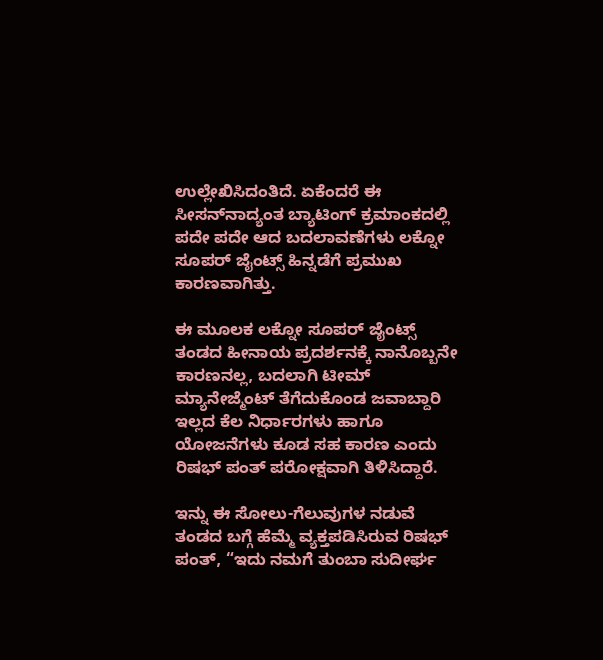ಉಲ್ಲೇಖಿಸಿದಂತಿದೆ. ಏಕೆಂದರೆ ಈ ಸೀಸನ್‌ನಾದ್ಯಂತ ಬ್ಯಾಟಿಂಗ್ ಕ್ರಮಾಂಕದಲ್ಲಿ ಪದೇ ಪದೇ ಆದ ಬದಲಾವಣೆಗಳು ಲಕ್ನೋ ಸೂಪರ್ ಜೈಂಟ್ಸ್ ಹಿನ್ನಡೆಗೆ ಪ್ರಮುಖ ಕಾರಣವಾಗಿತ್ತು.

ಈ ಮೂಲಕ ಲಕ್ನೋ ಸೂಪರ್ ಜೈಂಟ್ಸ್ ತಂಡದ ಹೀನಾಯ ಪ್ರದರ್ಶನಕ್ಕೆ ನಾನೊಬ್ಬನೇ ಕಾರಣನಲ್ಲ, ಬದಲಾಗಿ ಟೀಮ್ ಮ್ಯಾನೇಜ್ಮೆಂಟ್ ತೆಗೆದುಕೊಂಡ ಜವಾಬ್ದಾರಿ ಇಲ್ಲದ ಕೆಲ ನಿರ್ಧಾರಗಳು ಹಾಗೂ ಯೋಜನೆಗಳು ಕೂಡ ಸಹ ಕಾರಣ ಎಂದು ರಿಷಭ್ ಪಂತ್ ಪರೋಕ್ಷವಾಗಿ ತಿಳಿಸಿದ್ದಾರೆ.

ಇನ್ನು ಈ ಸೋಲು-ಗೆಲುವುಗಳ ನಡುವೆ ತಂಡದ ಬಗ್ಗೆ ಹೆಮ್ಮೆ ವ್ಯಕ್ತಪಡಿಸಿರುವ ರಿಷಭ್ ಪಂತ್, “ಇದು ನಮಗೆ ತುಂಬಾ ಸುದೀರ್ಘ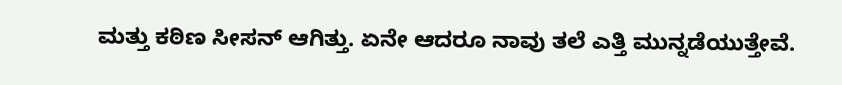ಮತ್ತು ಕಠಿಣ ಸೀಸನ್ ಆಗಿತ್ತು. ಏನೇ ಆದರೂ ನಾವು ತಲೆ ಎತ್ತಿ ಮುನ್ನಡೆಯುತ್ತೇವೆ.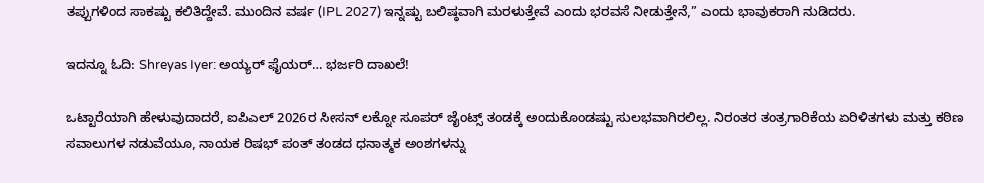ತಪ್ಪುಗಳಿಂದ ಸಾಕಷ್ಟು ಕಲಿತಿದ್ದೇವೆ. ಮುಂದಿನ ವರ್ಷ (IPL 2027) ಇನ್ನಷ್ಟು ಬಲಿಷ್ಠವಾಗಿ ಮರಳುತ್ತೇವೆ ಎಂದು ಭರವಸೆ ನೀಡುತ್ತೇನೆ,” ಎಂದು ಭಾವುಕರಾಗಿ ನುಡಿದರು.

ಇದನ್ನೂ ಓದಿ: Shreyas Iyer: ಅಯ್ಯರ್ ಫೈಯರ್… ಭರ್ಜರಿ ದಾಖಲೆ!

ಒಟ್ಟಾರೆಯಾಗಿ ಹೇಳುವುದಾದರೆ, ಐಪಿಎಲ್ 2026ರ ಸೀಸನ್ ಲಕ್ನೋ ಸೂಪರ್ ಜೈಂಟ್ಸ್ ತಂಡಕ್ಕೆ ಅಂದುಕೊಂಡಷ್ಟು ಸುಲಭವಾಗಿರಲಿಲ್ಲ. ನಿರಂತರ ತಂತ್ರಗಾರಿಕೆಯ ಏರಿಳಿತಗಳು ಮತ್ತು ಕಠಿಣ ಸವಾಲುಗಳ ನಡುವೆಯೂ, ನಾಯಕ ರಿಷಭ್ ಪಂತ್ ತಂಡದ ಧನಾತ್ಮಕ ಅಂಶಗಳನ್ನು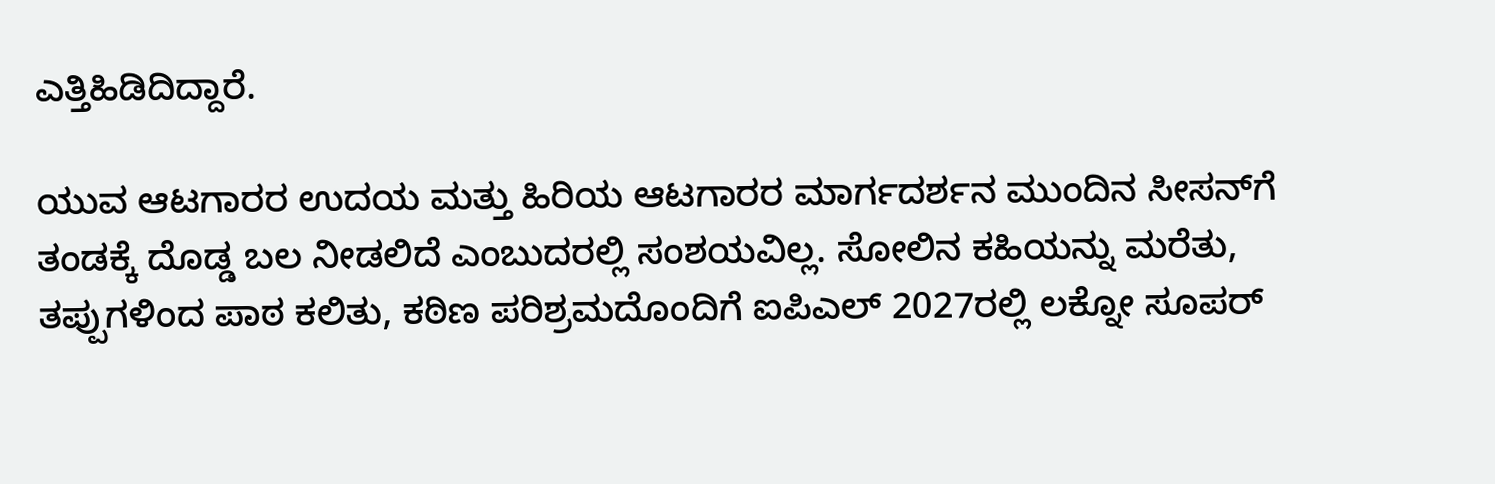ಎತ್ತಿಹಿಡಿದಿದ್ದಾರೆ.

ಯುವ ಆಟಗಾರರ ಉದಯ ಮತ್ತು ಹಿರಿಯ ಆಟಗಾರರ ಮಾರ್ಗದರ್ಶನ ಮುಂದಿನ ಸೀಸನ್‌ಗೆ ತಂಡಕ್ಕೆ ದೊಡ್ಡ ಬಲ ನೀಡಲಿದೆ ಎಂಬುದರಲ್ಲಿ ಸಂಶಯವಿಲ್ಲ. ಸೋಲಿನ ಕಹಿಯನ್ನು ಮರೆತು, ತಪ್ಪುಗಳಿಂದ ಪಾಠ ಕಲಿತು, ಕಠಿಣ ಪರಿಶ್ರಮದೊಂದಿಗೆ ಐಪಿಎಲ್ 2027ರಲ್ಲಿ ಲಕ್ನೋ ಸೂಪರ್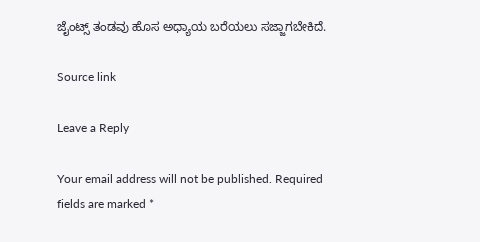ಜೈಂಟ್ಸ್ ತಂಡವು ಹೊಸ ಅಧ್ಯಾಯ ಬರೆಯಲು ಸಜ್ಜಾಗಬೇಕಿದೆ.

Source link

Leave a Reply

Your email address will not be published. Required fields are marked *